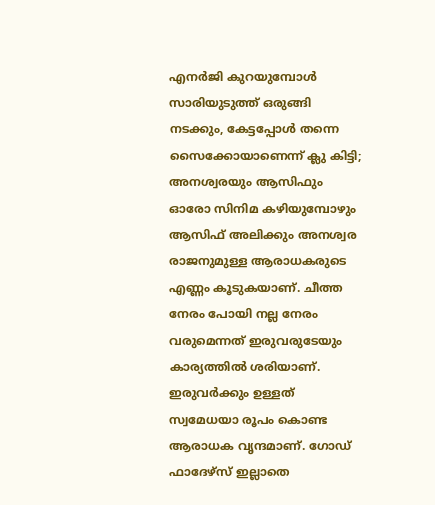എനർജി കുറയുമ്പോൾ സാരിയുടുത്ത് ഒരുങ്ങി നടക്കും, കേട്ടപ്പോൾ തന്നെ സൈക്കോയാണെന്ന് ക്ലു കിട്ടി; അനശ്വരയും ആസിഫും
ഓരോ സിനിമ കഴിയുമ്പോഴും ആസിഫ് അലിക്കും അനശ്വര രാജനുമുള്ള ആരാധകരുടെ എണ്ണം കൂടുകയാണ്. ചീത്ത നേരം പോയി നല്ല നേരം വരുമെന്നത് ഇരുവരുടേയും കാര്യത്തിൽ ശരിയാണ്. ഇരുവർക്കും ഉള്ളത് സ്വമേധയാ രൂപം കൊണ്ട ആരാധക വൃന്ദമാണ്. ഗോഡ് ഫാദേഴ്സ് ഇല്ലാതെ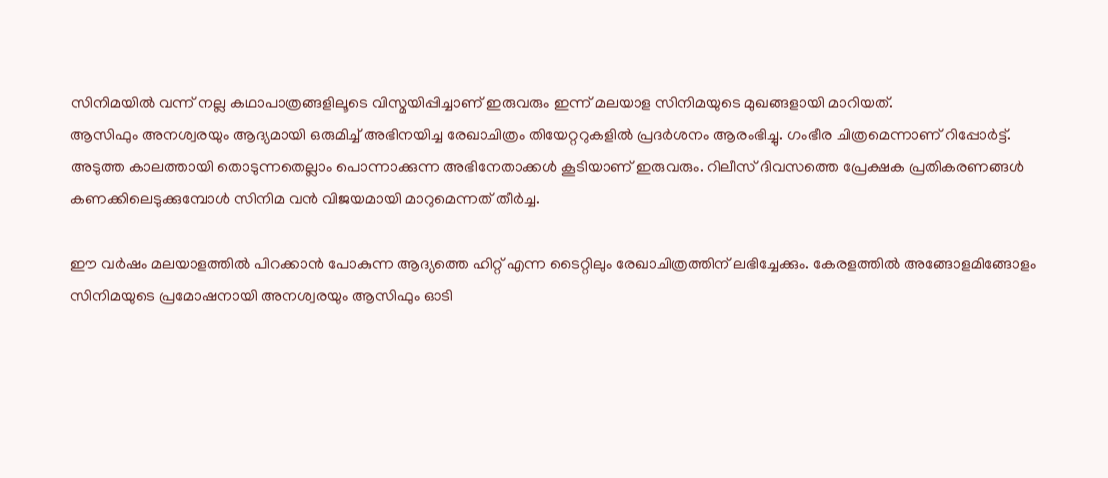സിനിമയിൽ വന്ന് നല്ല കഥാപാത്രങ്ങളിലൂടെ വിസ്മയിപ്പിച്ചാണ് ഇരുവരും ഇന്ന് മലയാള സിനിമയുടെ മുഖങ്ങളായി മാറിയത്.
ആസിഫും അനശ്വരയും ആദ്യമായി ഒരുമിച്ച് അഭിനയിച്ച രേഖാചിത്രം തിയേറ്ററുകളിൽ പ്രദർശനം ആരംഭിച്ചു. ഗംഭീര ചിത്രമെന്നാണ് റിപ്പോർട്ട്. അടുത്ത കാലത്തായി തൊടുന്നതെല്ലാം പൊന്നാക്കുന്ന അഭിനേതാക്കൾ കൂടിയാണ് ഇരുവരും. റിലീസ് ദിവസത്തെ പ്രേക്ഷക പ്രതികരണങ്ങൾ കണക്കിലെടുക്കുമ്പോൾ സിനിമ വൻ വിജയമായി മാറുമെന്നത് തീർച്ച.

ഈ വർഷം മലയാളത്തിൽ പിറക്കാൻ പോകുന്ന ആദ്യത്തെ ഹിറ്റ് എന്ന ടൈറ്റിലും രേഖാചിത്രത്തിന് ലഭിച്ചേക്കും. കേരളത്തിൽ അങ്ങോളമിങ്ങോളം സിനിമയുടെ പ്രമോഷനായി അനശ്വരയും ആസിഫും ഓടി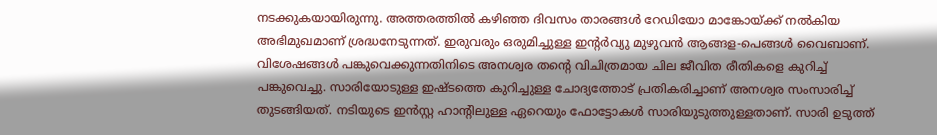നടക്കുകയായിരുന്നു. അത്തരത്തിൽ കഴിഞ്ഞ ദിവസം താരങ്ങൾ റേഡിയോ മാങ്കോയ്ക്ക് നൽകിയ അഭിമുഖമാണ് ശ്രദ്ധനേടുന്നത്. ഇരുവരും ഒരുമിച്ചുള്ള ഇന്റർവ്യു മുഴുവൻ ആങ്ങള-പെങ്ങൾ വൈബാണ്.
വിശേഷങ്ങൾ പങ്കുവെക്കുന്നതിനിടെ അനശ്വര തന്റെ വിചിത്രമായ ചില ജീവിത രീതികളെ കുറിച്ച് പങ്കുവെച്ചു. സാരിയോടുള്ള ഇഷ്ടത്തെ കുറിച്ചുള്ള ചോദ്യത്തോട് പ്രതികരിച്ചാണ് അനശ്വര സംസാരിച്ച് തുടങ്ങിയത്. നടിയുടെ ഇൻസ്റ്റ ഹാന്റിലുള്ള ഏറെയും ഫോട്ടോകൾ സാരിയുടുത്തുള്ളതാണ്. സാരി ഉടുത്ത്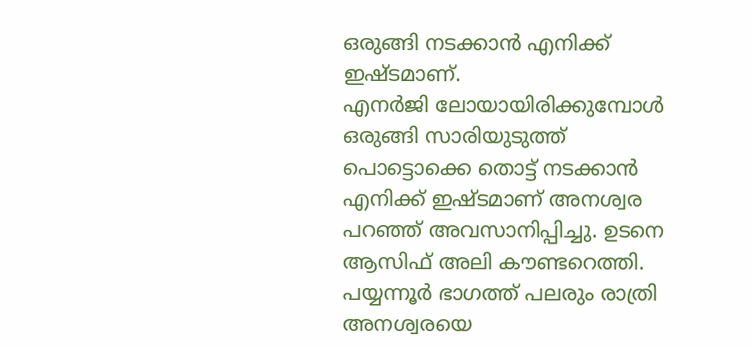ഒരുങ്ങി നടക്കാൻ എനിക്ക് ഇഷ്ടമാണ്.
എനർജി ലോയായിരിക്കുമ്പോൾ ഒരുങ്ങി സാരിയുടുത്ത് പൊട്ടൊക്കെ തൊട്ട് നടക്കാൻ എനിക്ക് ഇഷ്ടമാണ് അനശ്വര പറഞ്ഞ് അവസാനിപ്പിച്ചു. ഉടനെ ആസിഫ് അലി കൗണ്ടറെത്തി. പയ്യന്നൂർ ഭാഗത്ത് പലരും രാത്രി അനശ്വരയെ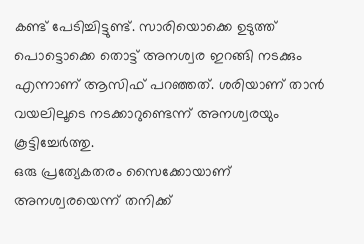കണ്ട് പേടിച്ചിട്ടുണ്ട്. സാരിയൊക്കെ ഉടുത്ത് പൊട്ടൊക്കെ തൊട്ട് അനശ്വര ഇറങ്ങി നടക്കും എന്നാണ് ആസിഫ് പറഞ്ഞത്. ശരിയാണ് താൻ വയലിലൂടെ നടക്കാറുണ്ടെന്ന് അനശ്വരയും കൂട്ടിച്ചേർത്തു.
ഒരു പ്രത്യേകതരം സൈക്കോയാണ് അനശ്വരയെന്ന് തനിക്ക്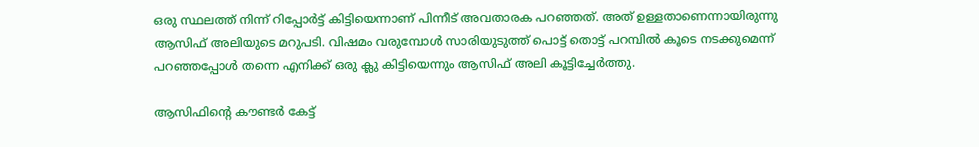ഒരു സ്ഥലത്ത് നിന്ന് റിപ്പോർട്ട് കിട്ടിയെന്നാണ് പിന്നീട് അവതാരക പറഞ്ഞത്. അത് ഉള്ളതാണെന്നായിരുന്നു ആസിഫ് അലിയുടെ മറുപടി. വിഷമം വരുമ്പോൾ സാരിയുടുത്ത് പൊട്ട് തൊട്ട് പറമ്പിൽ കൂടെ നടക്കുമെന്ന് പറഞ്ഞപ്പോൾ തന്നെ എനിക്ക് ഒരു ക്ലു കിട്ടിയെന്നും ആസിഫ് അലി കൂട്ടിച്ചേർത്തു.

ആസിഫിന്റെ കൗണ്ടർ കേട്ട്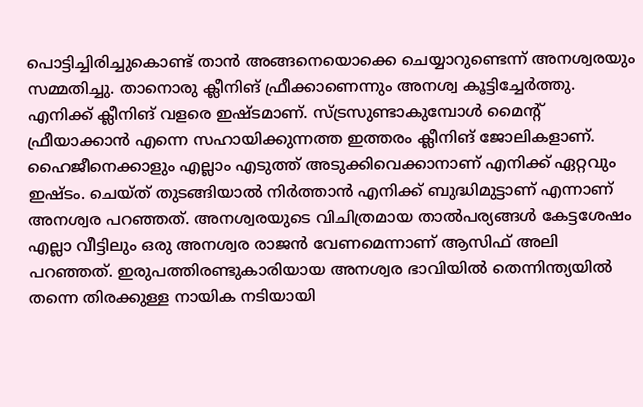പൊട്ടിച്ചിരിച്ചുകൊണ്ട് താൻ അങ്ങനെയൊക്കെ ചെയ്യാറുണ്ടെന്ന് അനശ്വരയും സമ്മതിച്ചു. താനൊരു ക്ലീനിങ് ഫ്രീക്കാണെന്നും അനശ്വ കൂട്ടിച്ചേർത്തു. എനിക്ക് ക്ലീനിങ് വളരെ ഇഷ്ടമാണ്. സ്ട്രസുണ്ടാകുമ്പോൾ മൈന്റ് ഫ്രീയാക്കാൻ എന്നെ സഹായിക്കുന്നത്ത ഇത്തരം ക്ലീനിങ് ജോലികളാണ്.
ഹൈജീനെക്കാളും എല്ലാം എടുത്ത് അടുക്കിവെക്കാനാണ് എനിക്ക് ഏറ്റവും ഇഷ്ടം. ചെയ്ത് തുടങ്ങിയാൽ നിർത്താൻ എനിക്ക് ബുദ്ധിമുട്ടാണ് എന്നാണ് അനശ്വര പറഞ്ഞത്. അനശ്വരയുടെ വിചിത്രമായ താൽപര്യങ്ങൾ കേട്ടശേഷം എല്ലാ വീട്ടിലും ഒരു അനശ്വര രാജൻ വേണമെന്നാണ് ആസിഫ് അലി പറഞ്ഞത്. ഇരുപത്തിരണ്ടുകാരിയായ അനശ്വര ഭാവിയിൽ തെന്നിന്ത്യയിൽ തന്നെ തിരക്കുള്ള നായിക നടിയായി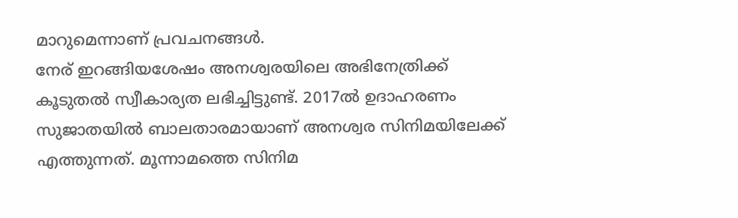മാറുമെന്നാണ് പ്രവചനങ്ങൾ.
നേര് ഇറങ്ങിയശേഷം അനശ്വരയിലെ അഭിനേത്രിക്ക് കൂടുതൽ സ്വീകാര്യത ലഭിച്ചിട്ടുണ്ട്. 2017ൽ ഉദാഹരണം സുജാതയിൽ ബാലതാരമായാണ് അനശ്വര സിനിമയിലേക്ക് എത്തുന്നത്. മൂന്നാമത്തെ സിനിമ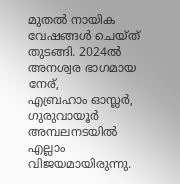മുതൽ നായിക വേഷങ്ങൾ ചെയ്ത് തുടങ്ങി. 2024ൽ അനശ്വര ഭാഗമായ നേര്,
എബ്രഹാം ഓസ്ലർ, ഗുരുവായൂർ അമ്പലനടയിൽ എല്ലാം വിജയമായിരുന്നു.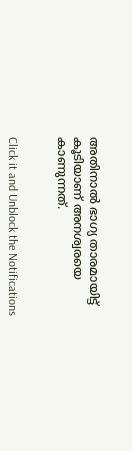അതിനാൽ ഭാഗ്യ താരമായിട്ട് കൂടിയാണ് അനശ്വരയെ കാണുന്നത്.


Click it and Unblock the Notifications